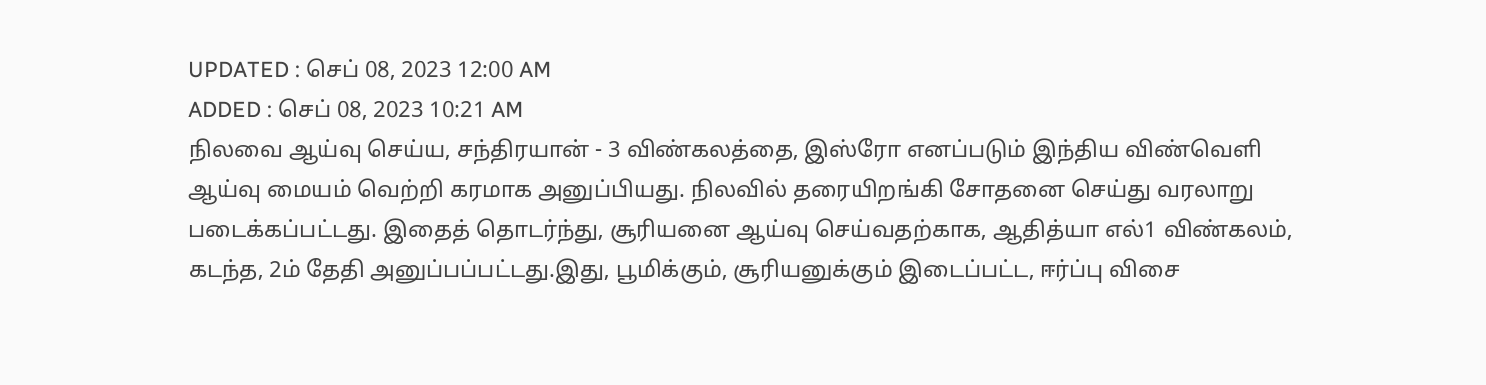UPDATED : செப் 08, 2023 12:00 AM
ADDED : செப் 08, 2023 10:21 AM
நிலவை ஆய்வு செய்ய, சந்திரயான் - 3 விண்கலத்தை, இஸ்ரோ எனப்படும் இந்திய விண்வெளி ஆய்வு மையம் வெற்றி கரமாக அனுப்பியது. நிலவில் தரையிறங்கி சோதனை செய்து வரலாறு படைக்கப்பட்டது. இதைத் தொடர்ந்து, சூரியனை ஆய்வு செய்வதற்காக, ஆதித்யா எல்1 விண்கலம், கடந்த, 2ம் தேதி அனுப்பப்பட்டது.இது, பூமிக்கும், சூரியனுக்கும் இடைப்பட்ட, ஈர்ப்பு விசை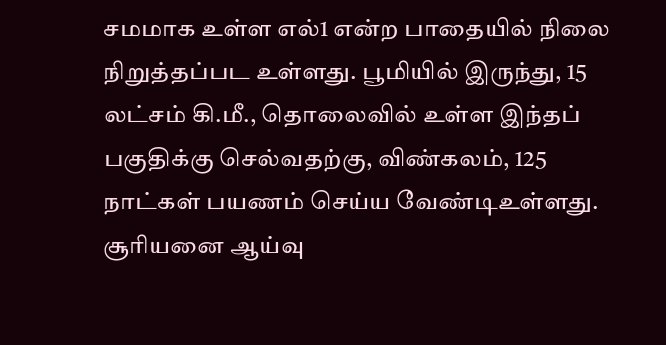சமமாக உள்ள எல்1 என்ற பாதையில் நிலை நிறுத்தப்பட உள்ளது. பூமியில் இருந்து, 15 லட்சம் கி.மீ., தொலைவில் உள்ள இந்தப் பகுதிக்கு செல்வதற்கு, விண்கலம், 125 நாட்கள் பயணம் செய்ய வேண்டிஉள்ளது. சூரியனை ஆய்வு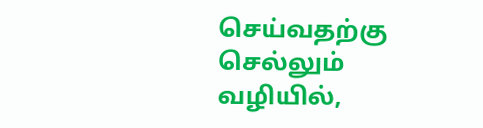செய்வதற்கு செல்லும் வழியில்,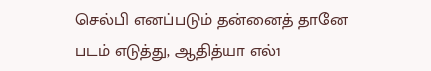செல்பி எனப்படும் தன்னைத் தானே படம் எடுத்து, ஆதித்யா எல்1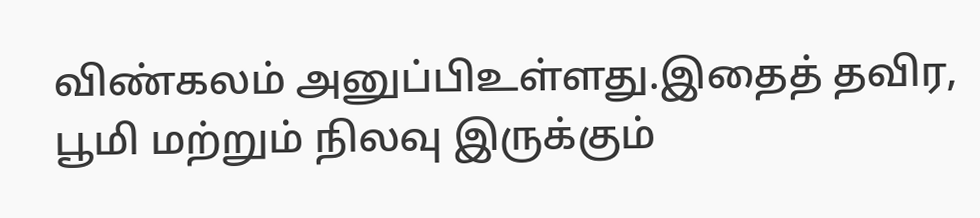விண்கலம் அனுப்பிஉள்ளது.இதைத் தவிர, பூமி மற்றும் நிலவு இருக்கும்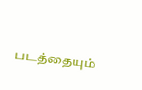படத்தையும்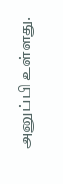அனுப்பி உள்ளது.